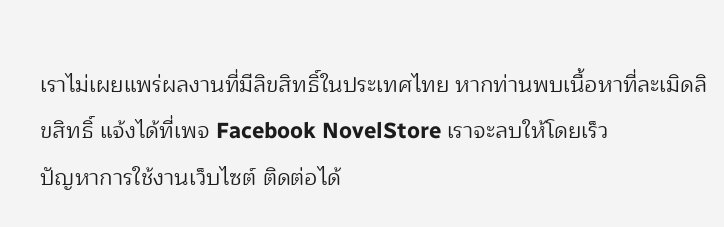เราไม่เผยแพร่ผลงานที่มีลิขสิทธิ์ในประเทศไทย หากท่านพบเนื้อหาที่ละเมิดลิขสิทธิ์ แจ้งได้ที่เพจ Facebook NovelStore เราจะลบให้โดยเร็ว
ปัญหาการใช้งานเว็บไซต์ ติดต่อได้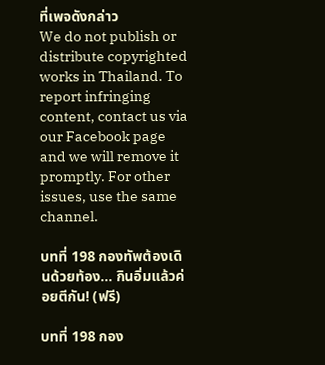ที่เพจดังกล่าว
We do not publish or distribute copyrighted works in Thailand. To report infringing content, contact us via our Facebook page and we will remove it promptly. For other issues, use the same channel.

บทที่ 198 กองทัพต้องเดินด้วยท้อง... กินอิ่มแล้วค่อยตีกัน! (ฟรี)

บทที่ 198 กอง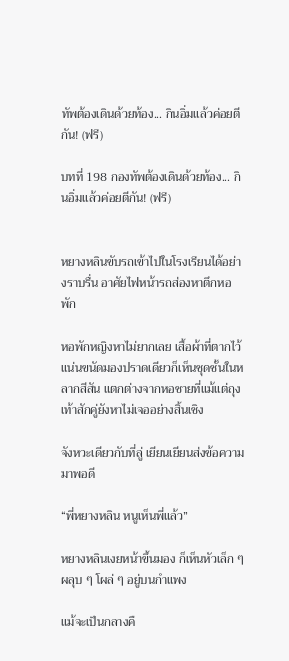ทัพต้องเดินด้วยท้อง... กินอิ่มแล้วค่อยตีกัน! (ฟรี)

บทที่ 198 กองทัพต้องเดินด้วยท้อง... กินอิ่มแล้วค่อยตีกัน! (ฟรี)


หยางหลินขับรถเข้าไปในโรงเรียนได้อย่างราบรื่น อาศัยไฟหน้ารถส่องหาตึกหอพัก

หอพักหญิงหาไม่ยากเลย เสื้อผ้าที่ตากไว้แน่นขนัดมองปราดเดียวก็เห็นชุดชั้นในหลากสีสัน แตกต่างจากหอชายที่แม้แต่ถุงเท้าสักคู่ยังหาไม่เจออย่างสิ้นเชิง

จังหวะเดียวกับที่ลู่ เยียนเยียนส่งข้อความมาพอดี

“พี่หยางหลิน หนูเห็นพี่แล้ว”

หยางหลินเงยหน้าขึ้นมอง ก็เห็นหัวเล็ก ๆ ผลุบ ๆ โผล่ ๆ อยู่บนกำแพง

แม้จะเป็นกลางคื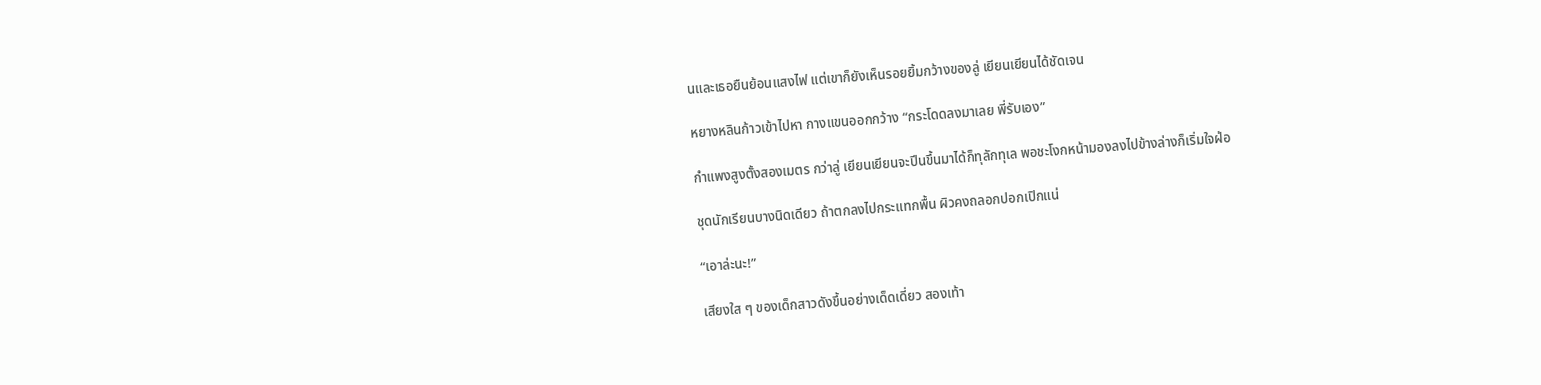นและเธอยืนย้อนแสงไฟ แต่เขาก็ยังเห็นรอยยิ้มกว้างของลู่ เยียนเยียนได้ชัดเจน

หยางหลินก้าวเข้าไปหา กางแขนออกกว้าง “กระโดดลงมาเลย พี่รับเอง”

กำแพงสูงตั้งสองเมตร กว่าลู่ เยียนเยียนจะปีนขึ้นมาได้ก็ทุลักทุเล พอชะโงกหน้ามองลงไปข้างล่างก็เริ่มใจฝ่อ

ชุดนักเรียนบางนิดเดียว ถ้าตกลงไปกระแทกพื้น ผิวคงถลอกปอกเปิกแน่

“เอาล่ะนะ!”

เสียงใส ๆ ของเด็กสาวดังขึ้นอย่างเด็ดเดี่ยว สองเท้า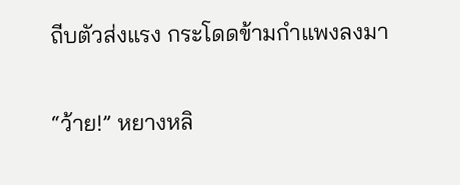ถีบตัวส่งแรง กระโดดข้ามกำแพงลงมา

“ว้าย!” หยางหลิ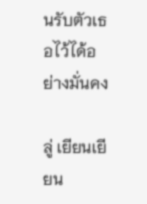นรับตัวเธอไว้ได้อย่างมั่นคง

ลู่ เยียนเยียน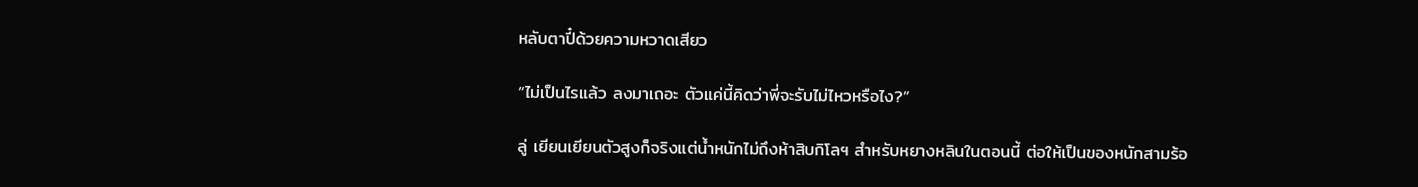หลับตาปี๋ด้วยความหวาดเสียว

“ไม่เป็นไรแล้ว ลงมาเถอะ ตัวแค่นี้คิดว่าพี่จะรับไม่ไหวหรือไง?”

ลู่ เยียนเยียนตัวสูงก็จริงแต่น้ำหนักไม่ถึงห้าสิบกิโลฯ สำหรับหยางหลินในตอนนี้ ต่อให้เป็นของหนักสามร้อ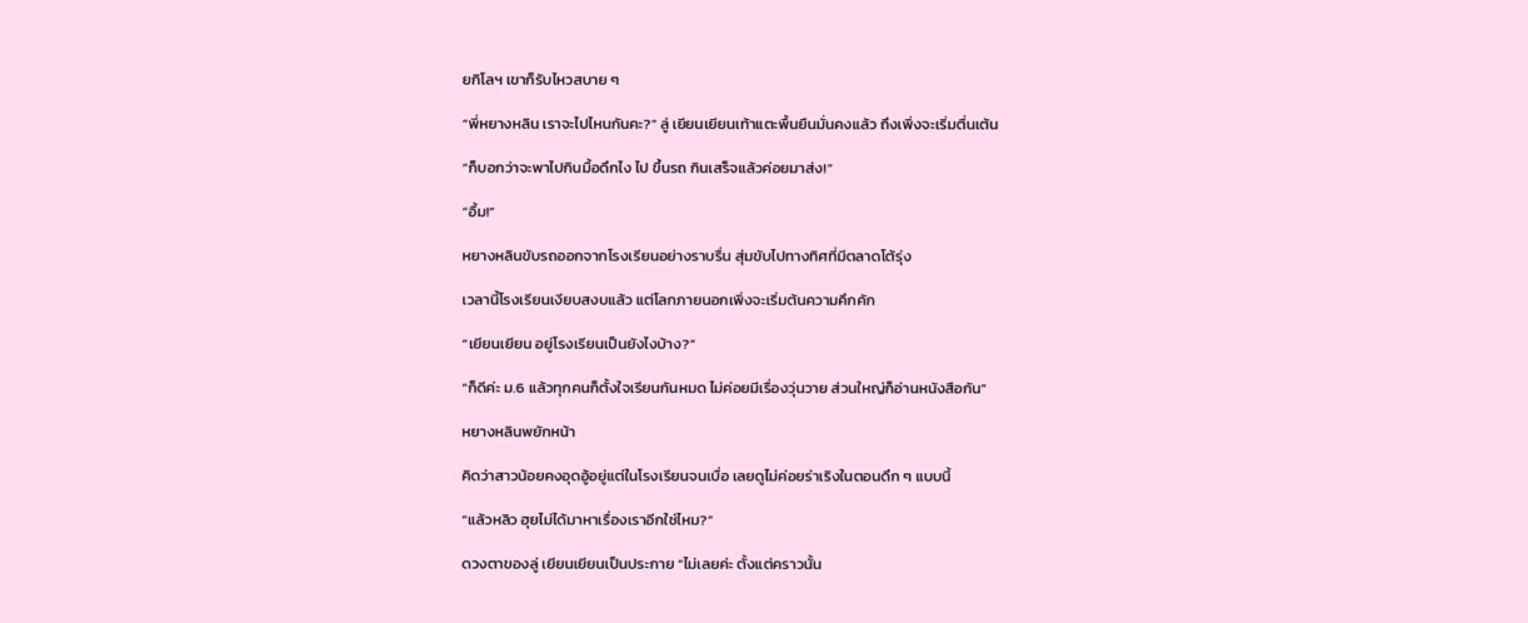ยกิโลฯ เขาก็รับไหวสบาย ๆ

“พี่หยางหลิน เราจะไปไหนกันคะ?” ลู่ เยียนเยียนเท้าแตะพื้นยืนมั่นคงแล้ว ถึงเพิ่งจะเริ่มตื่นเต้น

“ก็บอกว่าจะพาไปกินมื้อดึกไง ไป ขึ้นรถ กินเสร็จแล้วค่อยมาส่ง!”

“อื้ม!”

หยางหลินขับรถออกจากโรงเรียนอย่างราบรื่น สุ่มขับไปทางทิศที่มีตลาดโต้รุ่ง

เวลานี้โรงเรียนเงียบสงบแล้ว แต่โลกภายนอกเพิ่งจะเริ่มต้นความคึกคัก

“เยียนเยียน อยู่โรงเรียนเป็นยังไงบ้าง?”

“ก็ดีค่ะ ม.6 แล้วทุกคนก็ตั้งใจเรียนกันหมด ไม่ค่อยมีเรื่องวุ่นวาย ส่วนใหญ่ก็อ่านหนังสือกัน”

หยางหลินพยักหน้า

คิดว่าสาวน้อยคงอุดอู้อยู่แต่ในโรงเรียนจนเบื่อ เลยดูไม่ค่อยร่าเริงในตอนดึก ๆ แบบนี้

“แล้วหลิว ฮุยไม่ได้มาหาเรื่องเราอีกใช่ไหม?”

ดวงตาของลู่ เยียนเยียนเป็นประกาย “ไม่เลยค่ะ ตั้งแต่คราวนั้น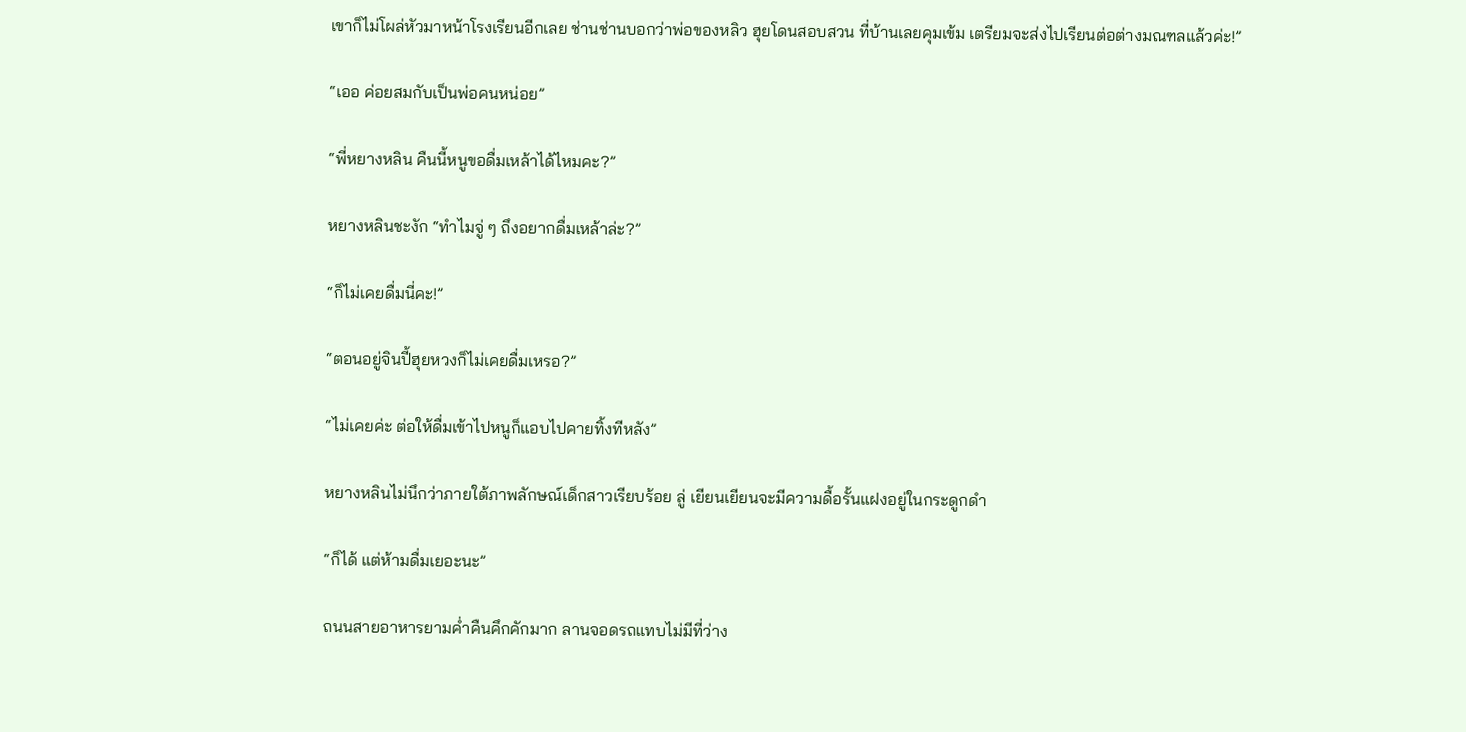เขาก็ไม่โผล่หัวมาหน้าโรงเรียนอีกเลย ช่านช่านบอกว่าพ่อของหลิว ฮุยโดนสอบสวน ที่บ้านเลยคุมเข้ม เตรียมจะส่งไปเรียนต่อต่างมณฑลแล้วค่ะ!”

“เออ ค่อยสมกับเป็นพ่อคนหน่อย”

“พี่หยางหลิน คืนนี้หนูขอดื่มเหล้าได้ไหมคะ?”

หยางหลินชะงัก “ทำไมจู่ ๆ ถึงอยากดื่มเหล้าล่ะ?”

“ก็ไม่เคยดื่มนี่คะ!”

“ตอนอยู่จินปี้ฮุยหวงก็ไม่เคยดื่มเหรอ?”

“ไม่เคยค่ะ ต่อให้ดื่มเข้าไปหนูก็แอบไปคายทิ้งทีหลัง”

หยางหลินไม่นึกว่าภายใต้ภาพลักษณ์เด็กสาวเรียบร้อย ลู่ เยียนเยียนจะมีความดื้อรั้นแฝงอยู่ในกระดูกดำ

“ก็ได้ แต่ห้ามดื่มเยอะนะ”

ถนนสายอาหารยามค่ำคืนคึกคักมาก ลานจอดรถแทบไม่มีที่ว่าง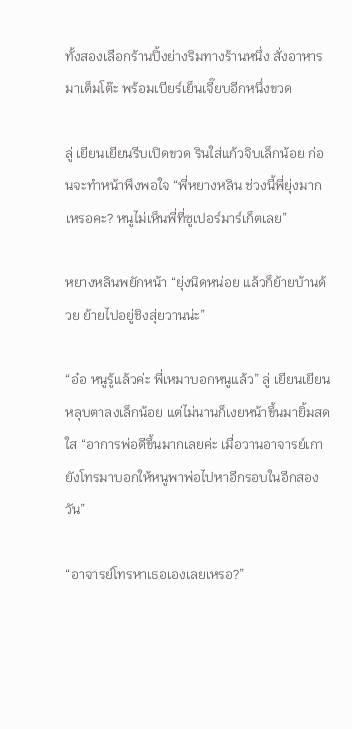ทั้งสองเลือกร้านปิ้งย่างริมทางร้านหนึ่ง สั่งอาหารมาเต็มโต๊ะ พร้อมเบียร์เย็นเจี๊ยบอีกหนึ่งขวด

ลู่ เยียนเยียนรีบเปิดขวด รินใส่แก้วจิบเล็กน้อย ก่อนจะทำหน้าพึงพอใจ “พี่หยางหลิน ช่วงนี้พี่ยุ่งมากเหรอคะ? หนูไม่เห็นพี่ที่ซูเปอร์มาร์เก็ตเลย”

หยางหลินพยักหน้า “ยุ่งนิดหน่อย แล้วก็ย้ายบ้านด้วย ย้ายไปอยู่ชิงสุ่ยวานน่ะ”

“อ๋อ หนูรู้แล้วค่ะ พี่เหมาบอกหนูแล้ว” ลู่ เยียนเยียนหลุบตาลงเล็กน้อย แต่ไม่นานก็เงยหน้าขึ้นมายิ้มสดใส “อาการพ่อดีขึ้นมากเลยค่ะ เมื่อวานอาจารย์เกายังโทรมาบอกให้หนูพาพ่อไปหาอีกรอบในอีกสองวัน”

“อาจารย์โทรหาเธอเองเลยเหรอ?”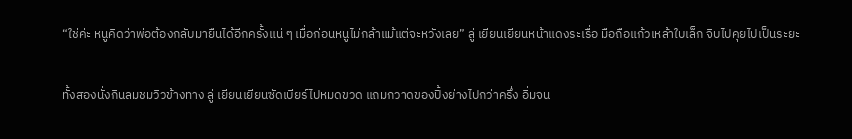“ใช่ค่ะ หนูคิดว่าพ่อต้องกลับมายืนได้อีกครั้งแน่ ๆ เมื่อก่อนหนูไม่กล้าแม้แต่จะหวังเลย” ลู่ เยียนเยียนหน้าแดงระเรื่อ มือถือแก้วเหล้าใบเล็ก จิบไปคุยไปเป็นระยะ

ทั้งสองนั่งกินลมชมวิวข้างทาง ลู่ เยียนเยียนซัดเบียร์ไปหมดขวด แถมกวาดของปิ้งย่างไปกว่าครึ่ง อิ่มจน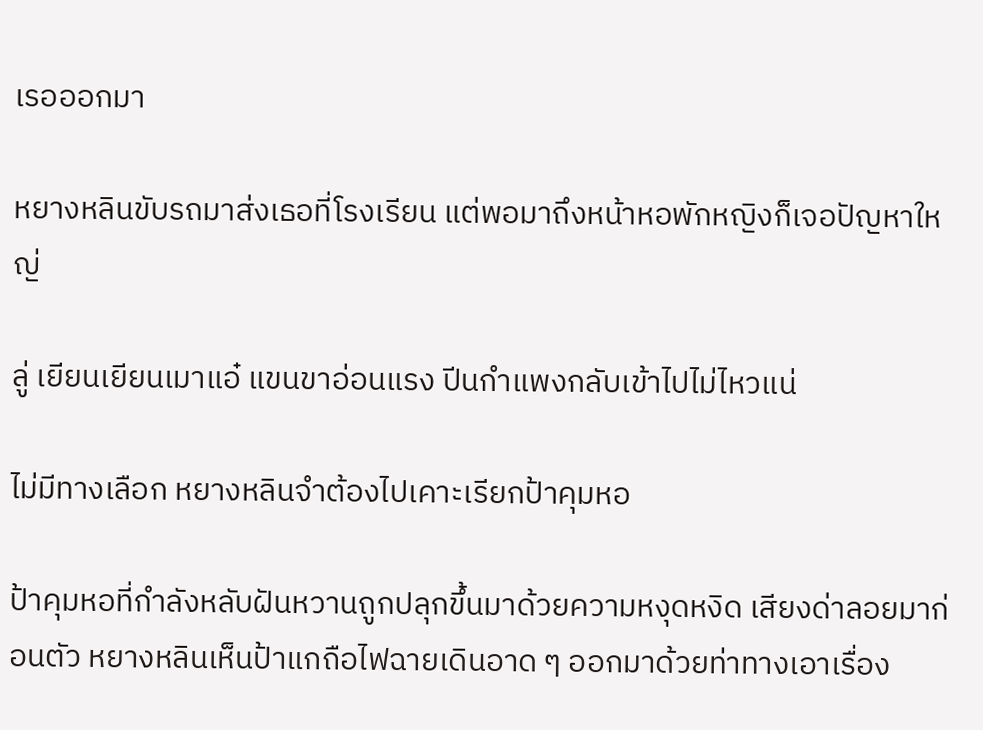เรอออกมา

หยางหลินขับรถมาส่งเธอที่โรงเรียน แต่พอมาถึงหน้าหอพักหญิงก็เจอปัญหาใหญ่

ลู่ เยียนเยียนเมาแอ๋ แขนขาอ่อนแรง ปีนกำแพงกลับเข้าไปไม่ไหวแน่

ไม่มีทางเลือก หยางหลินจำต้องไปเคาะเรียกป้าคุมหอ

ป้าคุมหอที่กำลังหลับฝันหวานถูกปลุกขึ้นมาด้วยความหงุดหงิด เสียงด่าลอยมาก่อนตัว หยางหลินเห็นป้าแกถือไฟฉายเดินอาด ๆ ออกมาด้วยท่าทางเอาเรื่อง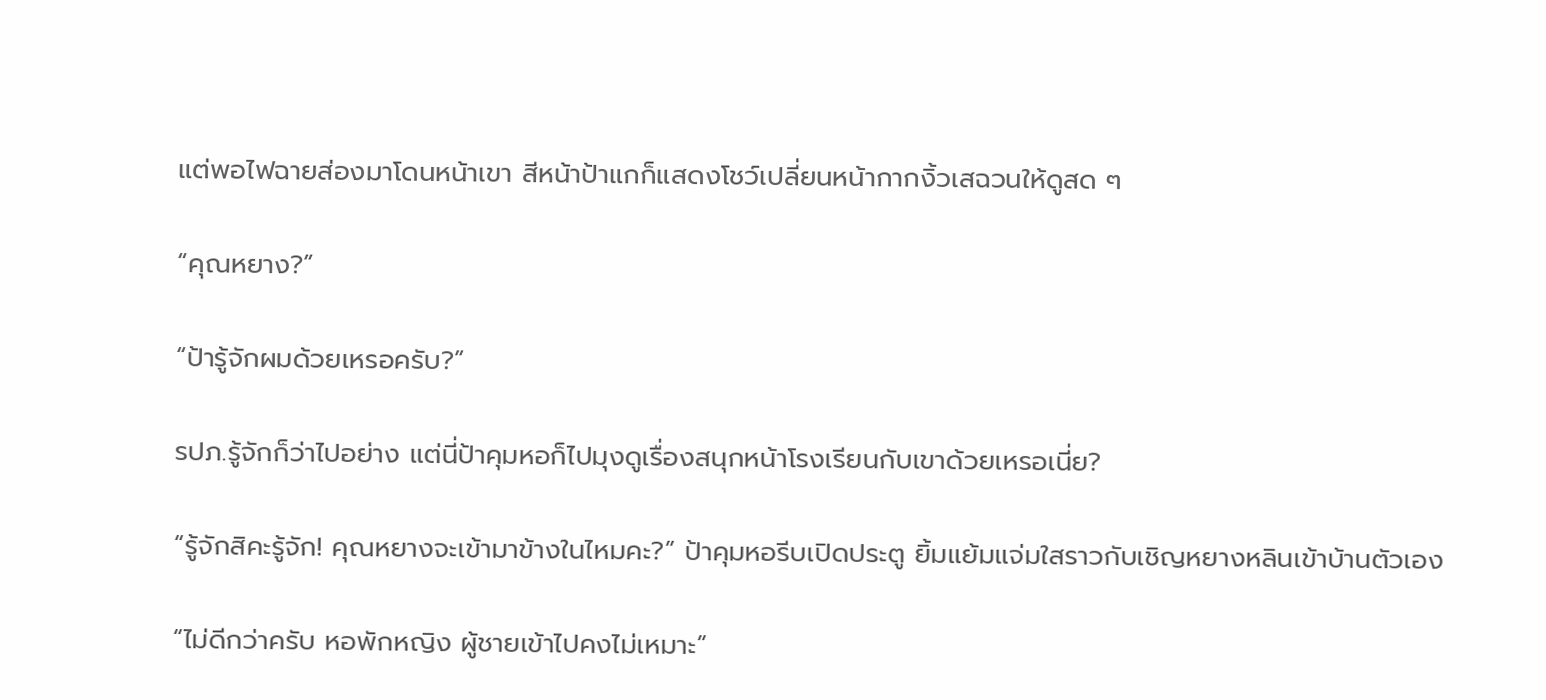แต่พอไฟฉายส่องมาโดนหน้าเขา สีหน้าป้าแกก็แสดงโชว์เปลี่ยนหน้ากากงิ้วเสฉวนให้ดูสด ๆ

“คุณหยาง?”

“ป้ารู้จักผมด้วยเหรอครับ?”

รปภ.รู้จักก็ว่าไปอย่าง แต่นี่ป้าคุมหอก็ไปมุงดูเรื่องสนุกหน้าโรงเรียนกับเขาด้วยเหรอเนี่ย?

“รู้จักสิคะรู้จัก! คุณหยางจะเข้ามาข้างในไหมคะ?” ป้าคุมหอรีบเปิดประตู ยิ้มแย้มแจ่มใสราวกับเชิญหยางหลินเข้าบ้านตัวเอง

“ไม่ดีกว่าครับ หอพักหญิง ผู้ชายเข้าไปคงไม่เหมาะ”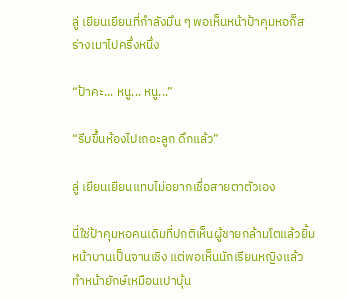ลู่ เยียนเยียนที่กำลังมึน ๆ พอเห็นหน้าป้าคุมหอก็สร่างเมาไปครึ่งหนึ่ง

“ป้าคะ... หนู... หนู...”

“รีบขึ้นห้องไปเถอะลูก ดึกแล้ว”

ลู่ เยียนเยียนแทบไม่อยากเชื่อสายตาตัวเอง

นี่ใช่ป้าคุมหอคนเดิมที่ปกติเห็นผู้ชายกล้ามโตแล้วยิ้มหน้าบานเป็นจานเชิง แต่พอเห็นนักเรียนหญิงแล้วทำหน้ายักษ์เหมือนเปาบุ้น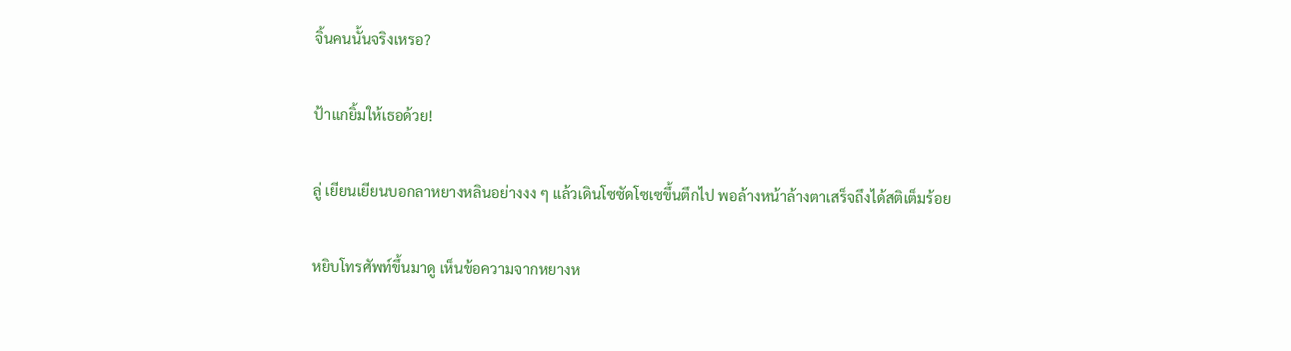จิ้นคนนั้นจริงเหรอ?

ป้าแกยิ้มให้เธอด้วย!

ลู่ เยียนเยียนบอกลาหยางหลินอย่างงง ๆ แล้วเดินโซซัดโซเซขึ้นตึกไป พอล้างหน้าล้างตาเสร็จถึงได้สติเต็มร้อย

หยิบโทรศัพท์ขึ้นมาดู เห็นข้อความจากหยางห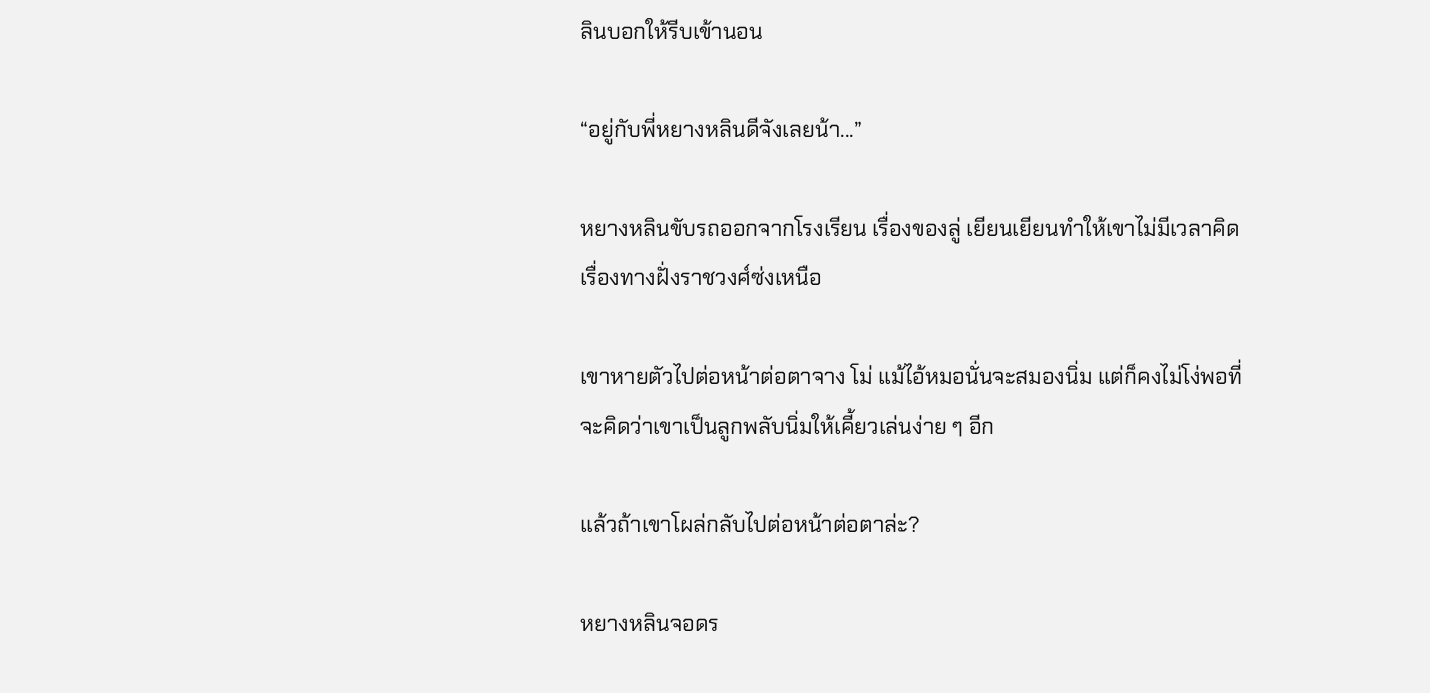ลินบอกให้รีบเข้านอน

“อยู่กับพี่หยางหลินดีจังเลยน้า...”

หยางหลินขับรถออกจากโรงเรียน เรื่องของลู่ เยียนเยียนทำให้เขาไม่มีเวลาคิดเรื่องทางฝั่งราชวงศ์ซ่งเหนือ

เขาหายตัวไปต่อหน้าต่อตาจาง โม่ แม้ไอ้หมอนั่นจะสมองนิ่ม แต่ก็คงไม่โง่พอที่จะคิดว่าเขาเป็นลูกพลับนิ่มให้เคี้ยวเล่นง่าย ๆ อีก

แล้วถ้าเขาโผล่กลับไปต่อหน้าต่อตาล่ะ?

หยางหลินจอดร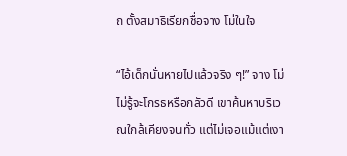ถ ตั้งสมาธิเรียกชื่อจาง โม่ในใจ

“ไอ้เด็กนั่นหายไปแล้วจริง ๆ!” จาง โม่ไม่รู้จะโกรธหรือกลัวดี เขาค้นหาบริเวณใกล้เคียงจนทั่ว แต่ไม่เจอแม้แต่เงา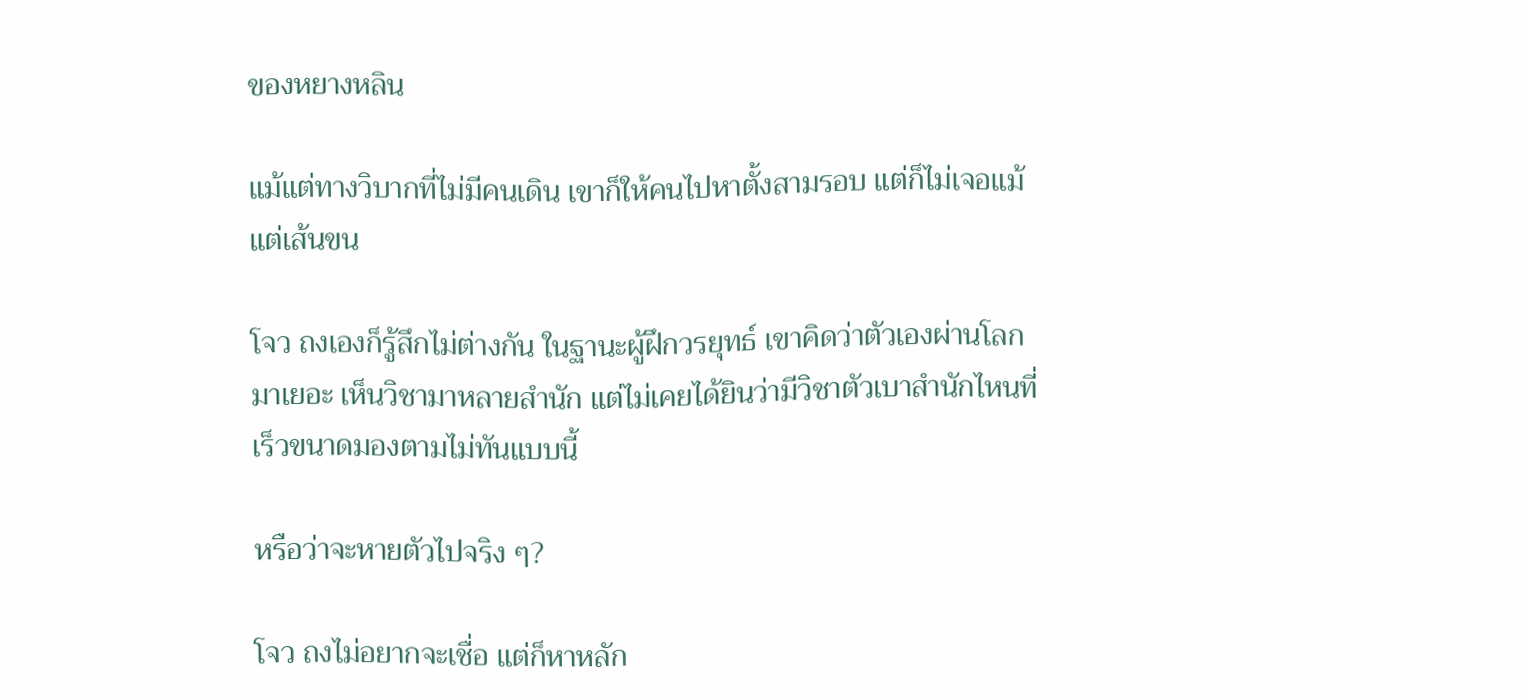ของหยางหลิน

แม้แต่ทางวิบากที่ไม่มีคนเดิน เขาก็ให้คนไปหาตั้งสามรอบ แต่ก็ไม่เจอแม้แต่เส้นขน

โจว ถงเองก็รู้สึกไม่ต่างกัน ในฐานะผู้ฝึกวรยุทธ์ เขาคิดว่าตัวเองผ่านโลกมาเยอะ เห็นวิชามาหลายสำนัก แต่ไม่เคยได้ยินว่ามีวิชาตัวเบาสำนักไหนที่เร็วขนาดมองตามไม่ทันแบบนี้

หรือว่าจะหายตัวไปจริง ๆ?

โจว ถงไม่อยากจะเชื่อ แต่ก็หาหลัก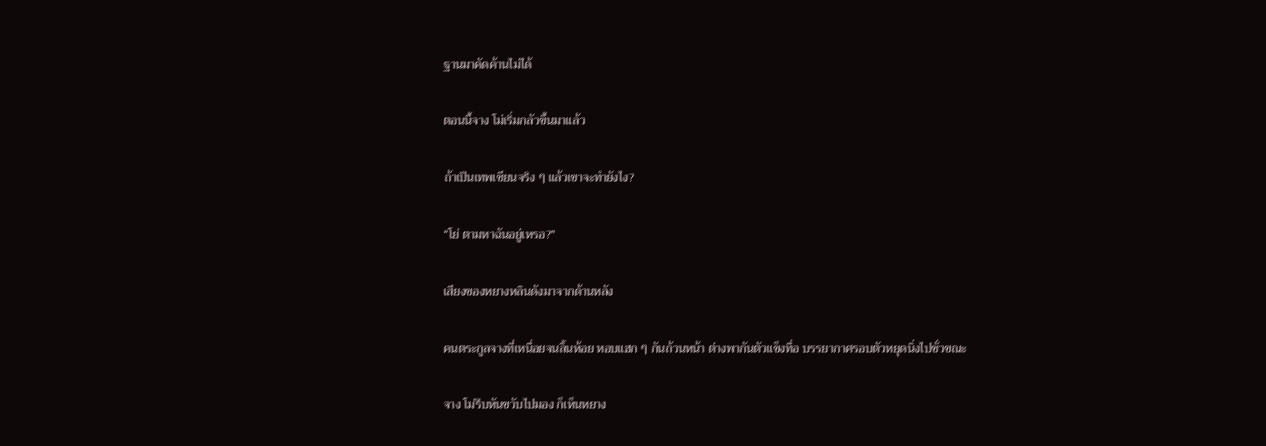ฐานมาคัดค้านไม่ได้

ตอนนี้จาง โม่เริ่มกลัวขึ้นมาแล้ว

ถ้าเป็นเทพเซียนจริง ๆ แล้วเขาจะทำยังไง?

“โย่ ตามหาฉันอยู่เหรอ?”

เสียงของหยางหลินดังมาจากด้านหลัง

คนตระกูลจางที่เหนื่อยจนลิ้นห้อย หอบแฮก ๆ กันถ้วนหน้า ต่างพากันตัวแข็งทื่อ บรรยากาศรอบตัวหยุดนิ่งไปชั่วขณะ

จาง โม่รีบหันขวับไปมอง ก็เห็นหยาง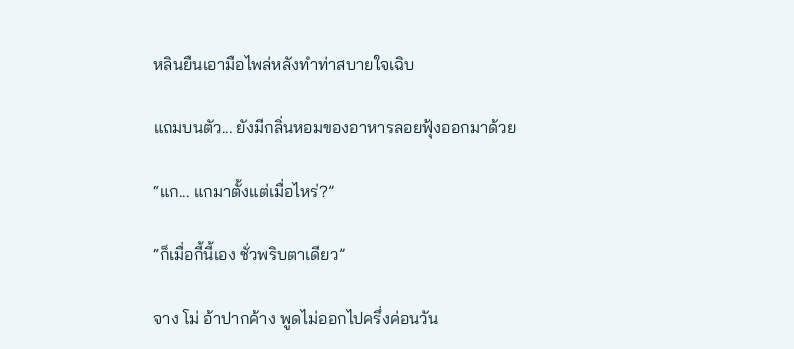หลินยืนเอามือไพล่หลังทำท่าสบายใจเฉิบ

แถมบนตัว... ยังมีกลิ่นหอมของอาหารลอยฟุ้งออกมาด้วย

“แก... แกมาตั้งแต่เมื่อไหร่?”

“ก็เมื่อกี้นี้เอง ชั่วพริบตาเดียว”

จาง โม่ อ้าปากค้าง พูดไม่ออกไปครึ่งค่อนวัน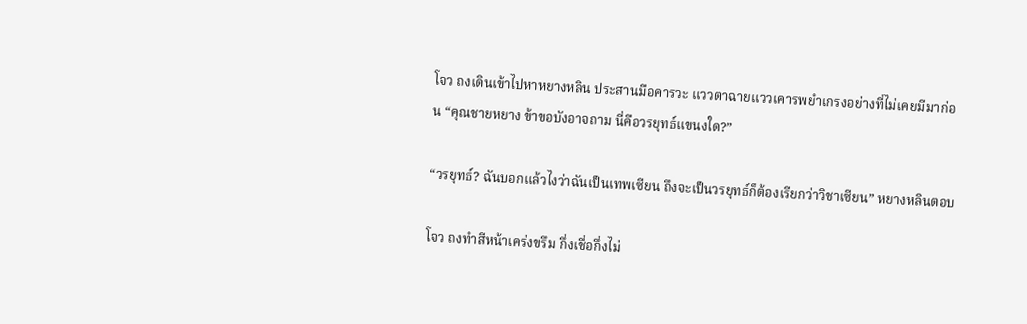โจว ถงเดินเข้าไปหาหยางหลิน ประสานมือคารวะ แววตาฉายแววเคารพยำเกรงอย่างที่ไม่เคยมีมาก่อน “คุณชายหยาง ข้าขอบังอาจถาม นี่คือวรยุทธ์แขนงใด?”

“วรยุทธ์? ฉันบอกแล้วไงว่าฉันเป็นเทพเซียน ถึงจะเป็นวรยุทธ์ก็ต้องเรียกว่าวิชาเซียน” หยางหลินตอบ

โจว ถงทำสีหน้าเคร่งขรึม กึ่งเชื่อกึ่งไม่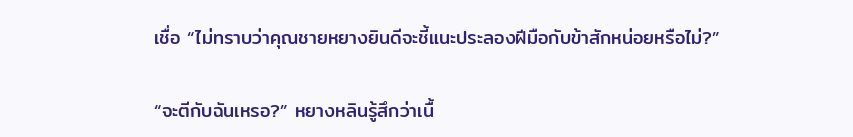เชื่อ “ไม่ทราบว่าคุณชายหยางยินดีจะชี้แนะประลองฝีมือกับข้าสักหน่อยหรือไม่?”

“จะตีกับฉันเหรอ?” หยางหลินรู้สึกว่าเนื้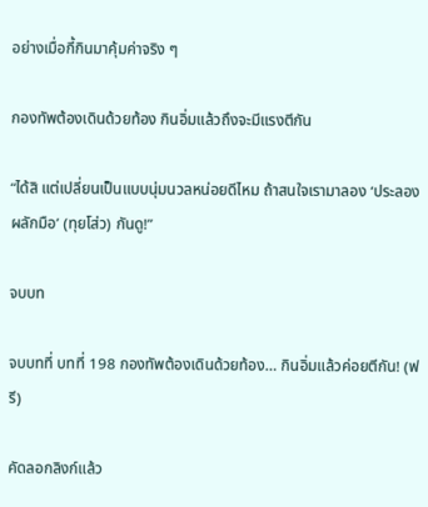อย่างเมื่อกี้กินมาคุ้มค่าจริง ๆ

กองทัพต้องเดินด้วยท้อง กินอิ่มแล้วถึงจะมีแรงตีกัน

“ได้สิ แต่เปลี่ยนเป็นแบบนุ่มนวลหน่อยดีไหม ถ้าสนใจเรามาลอง ‘ประลองผลักมือ’ (ทุยโส่ว) กันดู!”

จบบท

จบบทที่ บทที่ 198 กองทัพต้องเดินด้วยท้อง... กินอิ่มแล้วค่อยตีกัน! (ฟรี)

คัดลอกลิงก์แล้ว